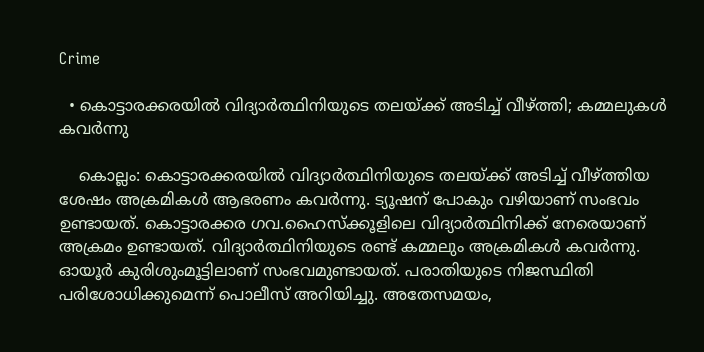Crime

  • കൊട്ടാരക്കരയില്‍ വിദ്യാര്‍ത്ഥിനിയുടെ തലയ്ക്ക് അടിച്ച് വീഴ്ത്തി; കമ്മലുകള്‍ കവര്‍ന്നു

    കൊല്ലം: കൊട്ടാരക്കരയില്‍ വിദ്യാര്‍ത്ഥിനിയുടെ തലയ്ക്ക് അടിച്ച് വീഴ്ത്തിയ ശേഷം അക്രമികള്‍ ആഭരണം കവര്‍ന്നു. ട്യൂഷന് പോകും വഴിയാണ് സംഭവം ഉണ്ടായത്. കൊട്ടാരക്കര ഗവ.ഹൈസ്‌ക്കൂളിലെ വിദ്യാര്‍ത്ഥിനിക്ക് നേരെയാണ് അക്രമം ഉണ്ടായത്. വിദ്യാര്‍ത്ഥിനിയുടെ രണ്ട് കമ്മലും അക്രമികള്‍ കവര്‍ന്നു. ഓയൂര്‍ കുരിശുംമൂട്ടിലാണ് സംഭവമുണ്ടായത്. പരാതിയുടെ നിജസ്ഥിതി പരിശോധിക്കുമെന്ന് പൊലീസ് അറിയിച്ചു. അതേസമയം,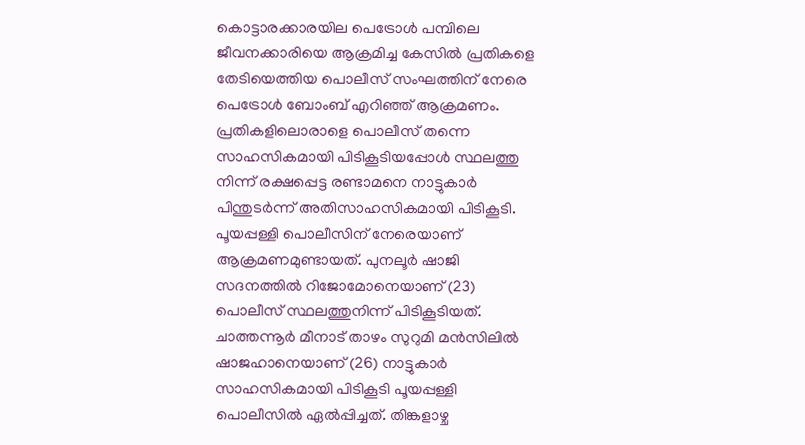കൊട്ടാരക്കാരയില പെട്രോള്‍ പമ്പിലെ ജീവനക്കാരിയെ ആക്രമിച്ച കേസില്‍ പ്രതികളെ തേടിയെത്തിയ പൊലീസ് സംഘത്തിന് നേരെ പെട്രോള്‍ ബോംബ് എറിഞ്ഞ് ആക്രമണം. പ്രതികളിലൊരാളെ പൊലീസ് തന്നെ സാഹസികമായി പിടികൂടിയപ്പോള്‍ സ്ഥലത്തു നിന്ന് രക്ഷപ്പെട്ട രണ്ടാമനെ നാട്ടുകാര്‍ പിന്തുടര്‍ന്ന് അതിസാഹസികമായി പിടികൂടി. പൂയപ്പള്ളി പൊലീസിന് നേരെയാണ് ആക്രമണമുണ്ടായത്. പുനലൂര്‍ ഷാജി സദനത്തില്‍ റിജോമോനെയാണ് (23) പൊലീസ് സ്ഥലത്തുനിന്ന് പിടികൂടിയത്. ചാത്തന്നൂര്‍ മീനാട് താഴം സുറുമി മന്‍സിലില്‍ ഷാജഹാനെയാണ് (26) നാട്ടുകാര്‍ സാഹസികമായി പിടികൂടി പൂയപ്പള്ളി പൊലീസില്‍ ഏല്‍പ്പിച്ചത്. തിങ്കളാഴ്ച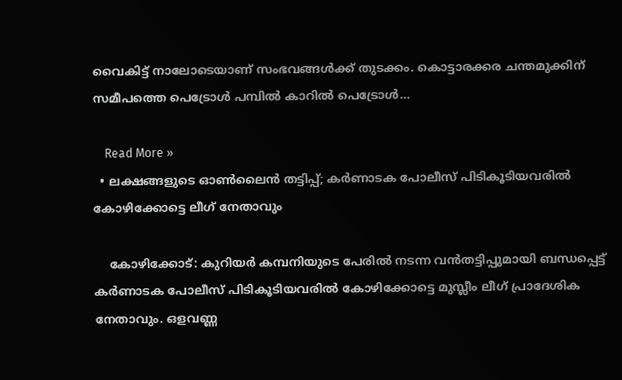വൈകിട്ട് നാലോടെയാണ് സംഭവങ്ങള്‍ക്ക് തുടക്കം. കൊട്ടാരക്കര ചന്തമുക്കിന് സമീപത്തെ പെട്രോള്‍ പമ്പില്‍ കാറില്‍ പെട്രോള്‍…

    Read More »
  • ലക്ഷങ്ങളുടെ ഓണ്‍ലൈന്‍ തട്ടിപ്പ്; കര്‍ണാടക പോലീസ് പിടികൂടിയവരില്‍ കോഴിക്കോട്ടെ ലീഗ് നേതാവും

    കോഴിക്കോട്: കുറിയര്‍ കമ്പനിയുടെ പേരില്‍ നടന്ന വന്‍തട്ടിപ്പുമായി ബന്ധപ്പെട്ട് കര്‍ണാടക പോലീസ് പിടികൂടിയവരില്‍ കോഴിക്കോട്ടെ മുസ്ലീം ലീഗ് പ്രാദേശിക നേതാവും. ഒളവണ്ണ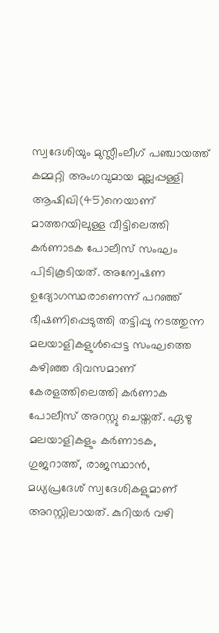സ്വദേശിയും മുസ്ലീംലീഗ് പഞ്ചായത്ത് കമ്മറ്റി അംഗവുമായ മുല്ലപ്പള്ളി ആഷിഖി(45)നെയാണ് മാത്തറയിലുള്ള വീട്ടിലെത്തി കര്‍ണാടക പോലീസ് സംഘം പിടികൂടിയത്. അന്വേഷണ ഉദ്യോഗസ്ഥരാണെന്ന് പറഞ്ഞ് ഭീഷണിപ്പെടുത്തി തട്ടിപ്പു നടത്തുന്ന മലയാളികളുള്‍പ്പെട്ട സംഘത്തെ കഴിഞ്ഞ ദിവസമാണ് കേരളത്തിലെത്തി കര്‍ണാക പോലീസ് അറസ്റ്റു ചെയ്തത്. ഏഴു മലയാളികളും കര്‍ണാടക, ഗുജറാത്ത്, രാജസ്ഥാന്‍, മധ്യപ്രദേശ് സ്വദേശികളുമാണ് അറസ്റ്റിലായത്. കുറിയര്‍ വഴി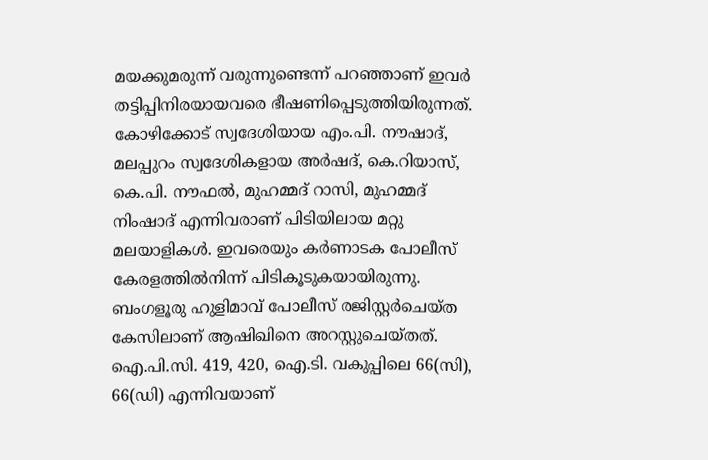മയക്കുമരുന്ന് വരുന്നുണ്ടെന്ന് പറഞ്ഞാണ് ഇവര്‍ തട്ടിപ്പിനിരയായവരെ ഭീഷണിപ്പെടുത്തിയിരുന്നത്. കോഴിക്കോട് സ്വദേശിയായ എം.പി. നൗഷാദ്, മലപ്പുറം സ്വദേശികളായ അര്‍ഷദ്, കെ.റിയാസ്, കെ.പി. നൗഫല്‍, മുഹമ്മദ് റാസി, മുഹമ്മദ് നിംഷാദ് എന്നിവരാണ് പിടിയിലായ മറ്റു മലയാളികള്‍. ഇവരെയും കര്‍ണാടക പോലീസ് കേരളത്തില്‍നിന്ന് പിടികൂടുകയായിരുന്നു. ബംഗളൂരു ഹുളിമാവ് പോലീസ് രജിസ്റ്റര്‍ചെയ്ത കേസിലാണ് ആഷിഖിനെ അറസ്റ്റുചെയ്തത്. ഐ.പി.സി. 419, 420, ഐ.ടി. വകുപ്പിലെ 66(സി), 66(ഡി) എന്നിവയാണ്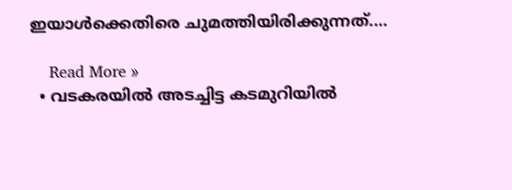ഇയാള്‍ക്കെതിരെ ചുമത്തിയിരിക്കുന്നത്.…

    Read More »
  • വടകരയില്‍ അടച്ചിട്ട കടമുറിയില്‍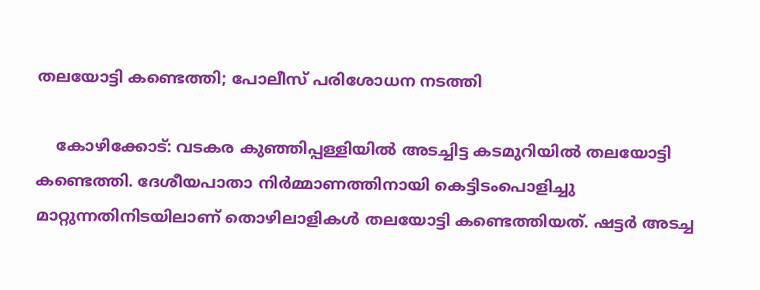തലയോട്ടി കണ്ടെത്തി; പോലീസ് പരിശോധന നടത്തി

    കോഴിക്കോട്: വടകര കുഞ്ഞിപ്പള്ളിയില്‍ അടച്ചിട്ട കടമുറിയില്‍ തലയോട്ടി കണ്ടെത്തി. ദേശീയപാതാ നിര്‍മ്മാണത്തിനായി കെട്ടിടംപൊളിച്ചു മാറ്റുന്നതിനിടയിലാണ് തൊഴിലാളികള്‍ തലയോട്ടി കണ്ടെത്തിയത്. ഷട്ടര്‍ അടച്ച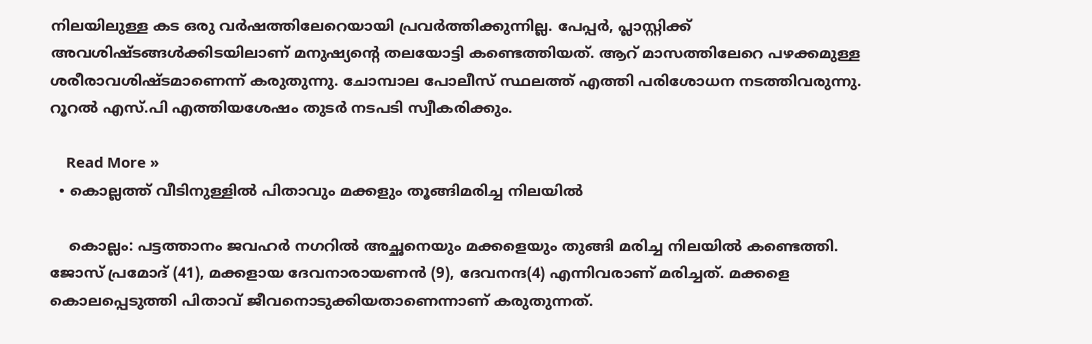നിലയിലുള്ള കട ഒരു വര്‍ഷത്തിലേറെയായി പ്രവര്‍ത്തിക്കുന്നില്ല. പേപ്പര്‍, പ്ലാസ്റ്റിക്ക് അവശിഷ്ടങ്ങള്‍ക്കിടയിലാണ് മനുഷ്യന്റെ തലയോട്ടി കണ്ടെത്തിയത്. ആറ് മാസത്തിലേറെ പഴക്കമുള്ള ശരീരാവശിഷ്ടമാണെന്ന് കരുതുന്നു. ചോമ്പാല പോലീസ് സ്ഥലത്ത് എത്തി പരിശോധന നടത്തിവരുന്നു. റൂറല്‍ എസ്.പി എത്തിയശേഷം തുടര്‍ നടപടി സ്വീകരിക്കും.

    Read More »
  • കൊല്ലത്ത് വീടിനുള്ളില്‍ പിതാവും മക്കളും തൂങ്ങിമരിച്ച നിലയില്‍

    കൊല്ലം: പട്ടത്താനം ജവഹര്‍ നഗറില്‍ അച്ഛനെയും മക്കളെയും തുങ്ങി മരിച്ച നിലയില്‍ കണ്ടെത്തി. ജോസ് പ്രമോദ് (41), മക്കളായ ദേവനാരായണന്‍ (9), ദേവനന്ദ(4) എന്നിവരാണ് മരിച്ചത്. മക്കളെ കൊലപ്പെടുത്തി പിതാവ് ജീവനൊടുക്കിയതാണെന്നാണ് കരുതുന്നത്.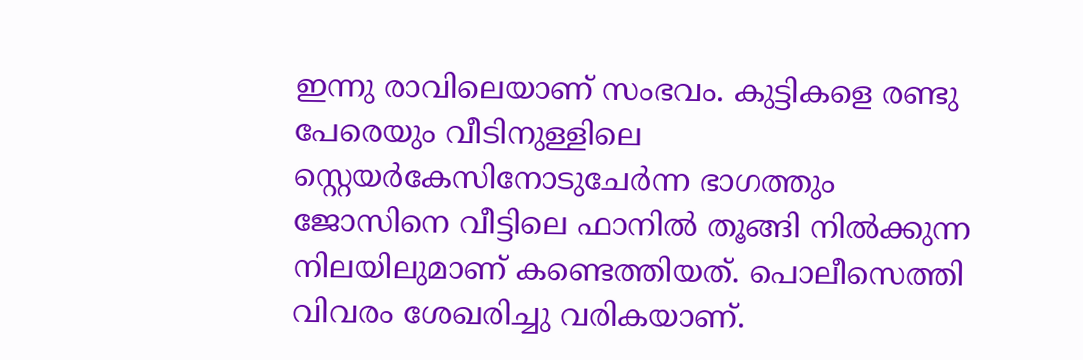ഇന്നു രാവിലെയാണ് സംഭവം. കുട്ടികളെ രണ്ടു പേരെയും വീടിനുള്ളിലെ സ്റ്റെയര്‍കേസിനോടുചേര്‍ന്ന ഭാഗത്തും ജോസിനെ വീട്ടിലെ ഫാനില്‍ തൂങ്ങി നില്‍ക്കുന്ന നിലയിലുമാണ് കണ്ടെത്തിയത്. പൊലീസെത്തി വിവരം ശേഖരിച്ചു വരികയാണ്.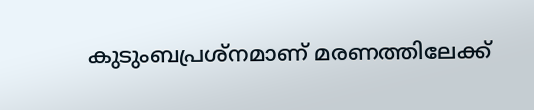കുടുംബപ്രശ്‌നമാണ് മരണത്തിലേക്ക്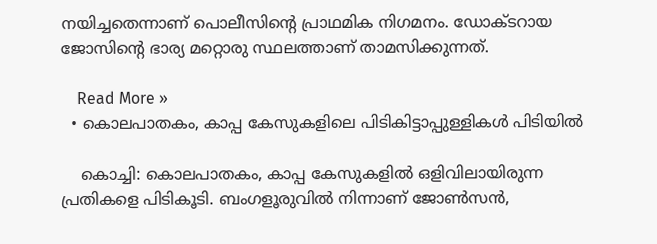നയിച്ചതെന്നാണ് പൊലീസിന്റെ പ്രാഥമിക നിഗമനം. ഡോക്ടറായ ജോസിന്റെ ഭാര്യ മറ്റൊരു സ്ഥലത്താണ് താമസിക്കുന്നത്.

    Read More »
  • കൊലപാതകം, കാപ്പ കേസുകളിലെ പിടികിട്ടാപ്പുള്ളികള്‍ പിടിയില്‍

    കൊച്ചി: കൊലപാതകം, കാപ്പ കേസുകളില്‍ ഒളിവിലായിരുന്ന പ്രതികളെ പിടികൂടി. ബംഗളൂരുവില്‍ നിന്നാണ് ജോണ്‍സന്‍,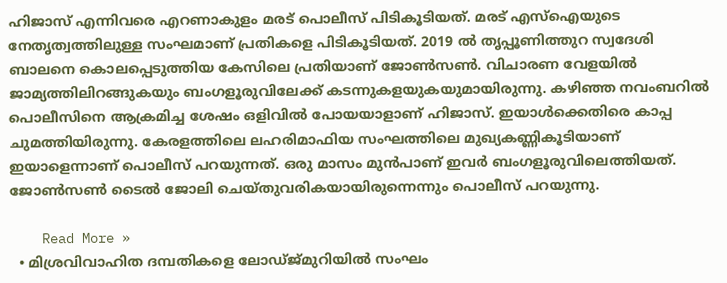ഹിജാസ് എന്നിവരെ എറണാകുളം മരട് പൊലീസ് പിടികൂടിയത്. മരട് എസ്‌ഐയുടെ നേതൃത്വത്തിലുള്ള സംഘമാണ് പ്രതികളെ പിടികൂടിയത്. 2019 ല്‍ തൃപ്പൂണിത്തുറ സ്വദേശി ബാലനെ കൊലപ്പെടുത്തിയ കേസിലെ പ്രതിയാണ് ജോണ്‍സണ്‍. വിചാരണ വേളയില്‍ ജാമ്യത്തിലിറങ്ങുകയും ബംഗളൂരുവിലേക്ക് കടന്നുകളയുകയുമായിരുന്നു. കഴിഞ്ഞ നവംബറില്‍ പൊലീസിനെ ആക്രമിച്ച ശേഷം ഒളിവില്‍ പോയയാളാണ് ഹിജാസ്. ഇയാള്‍ക്കെതിരെ കാപ്പ ചുമത്തിയിരുന്നു. കേരളത്തിലെ ലഹരിമാഫിയ സംഘത്തിലെ മുഖ്യകണ്ണികൂടിയാണ് ഇയാളെന്നാണ് പൊലീസ് പറയുന്നത്. ഒരു മാസം മുന്‍പാണ് ഇവര്‍ ബംഗളൂരുവിലെത്തിയത്. ജോണ്‍സണ്‍ ടൈല്‍ ജോലി ചെയ്തുവരികയായിരുന്നെന്നും പൊലീസ് പറയുന്നു.

    Read More »
  • മിശ്രവിവാഹിത ദമ്പതികളെ ലോഡ്ജ്മുറിയില്‍ സംഘം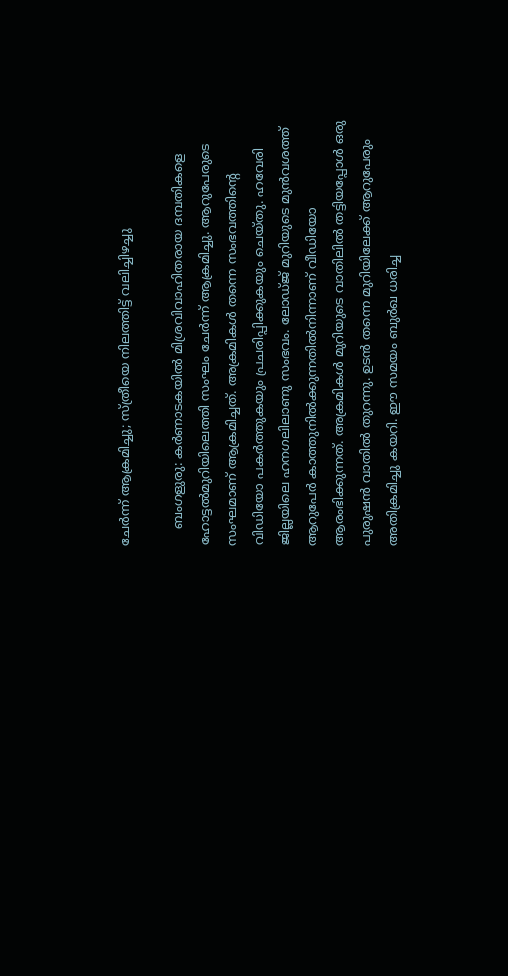ചേര്‍ന്ന് ആക്രമിച്ചു; സ്ത്രീയെ നിലത്തിട്ട് വലിച്ചിഴച്ചു

    ബംഗളുരു: കര്‍ണാടകയില്‍ മിശ്രവിവാഹിതരായ ദമ്പതികളെ ഹോട്ടല്‍മുറിയിലെത്തി സംഘം ചേര്‍ന്ന് ആക്രമിച്ചു. ആറുപേരുടെ സംഘമാണ് ആക്രമിച്ചത്. അക്രമികള്‍ തന്നെ സംഭവത്തിന്റെ വിഡിയോ പകര്‍ത്തുകയും പ്രചരിപ്പിക്കുകയും ചെയ്തു. ഹവേരി ജില്ലയിലെ ഹനഗലിലാണു സംഭവം. ലോഡ്ജ് മുറിയുടെ മുന്‍വശത്ത് ആറുപേര്‍ കാത്തുനില്‍ക്കുന്നതില്‍നിന്നാണ് വീഡിയോ ആരംഭിക്കുന്നത്. അക്രമികള്‍ മുറിയുടെ വാതിലില്‍ തട്ടിയപ്പോള്‍ ഒരു പുരുഷന്‍ വാതില്‍ തുറന്നു. ഉടന്‍ തന്നെ മുറിയിലേക്ക് ആറുപേരും അതിക്രമിച്ചു കയറി. ഈ സമയം ബുര്‍ഖ ധരിച്ച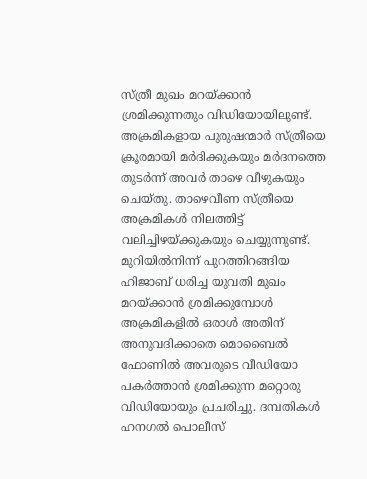സ്ത്രീ മുഖം മറയ്ക്കാന്‍ ശ്രമിക്കുന്നതും വിഡിയോയിലുണ്ട്. അക്രമികളായ പുരുഷന്മാര്‍ സ്ത്രീയെ ക്രൂരമായി മര്‍ദിക്കുകയും മര്‍ദനത്തെ തുടര്‍ന്ന് അവര്‍ താഴെ വീഴുകയും ചെയ്തു. താഴെവീണ സ്ത്രീയെ അക്രമികള്‍ നിലത്തിട്ട് വലിച്ചിഴയ്ക്കുകയും ചെയ്യുന്നുണ്ട്. മുറിയില്‍നിന്ന് പുറത്തിറങ്ങിയ ഹിജാബ് ധരിച്ച യുവതി മുഖം മറയ്ക്കാന്‍ ശ്രമിക്കുമ്പോള്‍ അക്രമികളില്‍ ഒരാള്‍ അതിന് അനുവദിക്കാതെ മൊബൈല്‍ ഫോണില്‍ അവരുടെ വീഡിയോ പകര്‍ത്താന്‍ ശ്രമിക്കുന്ന മറ്റൊരു വിഡിയോയും പ്രചരിച്ചു. ദമ്പതികള്‍ ഹനഗല്‍ പൊലീസ്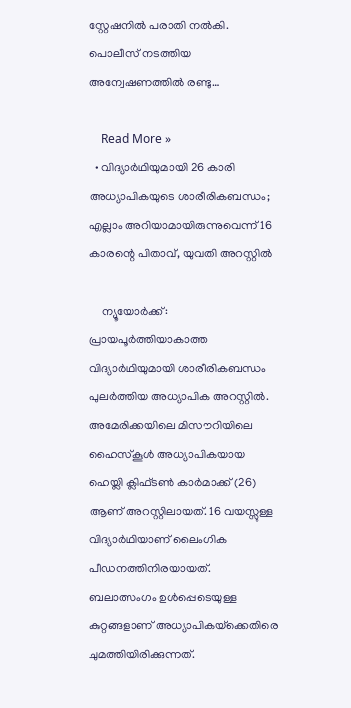സ്റ്റേഷനില്‍ പരാതി നല്‍കി. പൊലീസ് നടത്തിയ അന്വേഷണത്തില്‍ രണ്ടു…

    Read More »
  • വിദ്യാര്‍ഥിയുമായി 26 കാരി അധ്യാപികയുടെ ശാരീരികബന്ധം; എല്ലാം അറിയാമായിരുന്നുവെന്ന് 16 കാരന്റെ പിതാവ്, യുവതി അറസ്റ്റില്‍

    ന്യൂയോര്‍ക്ക്: പ്രായപൂര്‍ത്തിയാകാത്ത വിദ്യാര്‍ഥിയുമായി ശാരീരികബന്ധം പുലര്‍ത്തിയ അധ്യാപിക അറസ്റ്റില്‍. അമേരിക്കയിലെ മിസൗറിയിലെ ഹൈസ്‌കൂള്‍ അധ്യാപികയായ ഹെയ്ലി ക്ലിഫ്ടണ്‍ കാര്‍മാക്ക് (26) ആണ് അറസ്റ്റിലായത്. 16 വയസ്സുള്ള വിദ്യാര്‍ഥിയാണ് ലൈംഗിക പീഡനത്തിനിരയായത്. ബലാത്സംഗം ഉള്‍പ്പെടെയുള്ള കുറ്റങ്ങളാണ് അധ്യാപികയ്‌ക്കെതിരെ ചുമത്തിയിരിക്കുന്നത്.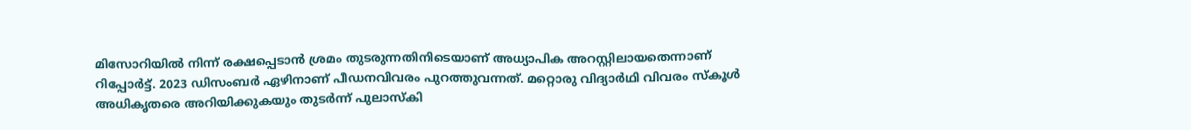മിസോറിയില്‍ നിന്ന് രക്ഷപ്പെടാന്‍ ശ്രമം തുടരുന്നതിനിടെയാണ് അധ്യാപിക അറസ്റ്റിലായതെന്നാണ് റിപ്പോര്‍ട്ട്. 2023 ഡിസംബര്‍ ഏഴിനാണ് പീഡനവിവരം പുറത്തുവന്നത്. മറ്റൊരു വിദ്യാര്‍ഥി വിവരം സ്‌കൂള്‍ അധികൃതരെ അറിയിക്കുകയും തുടര്‍ന്ന് പുലാസ്‌കി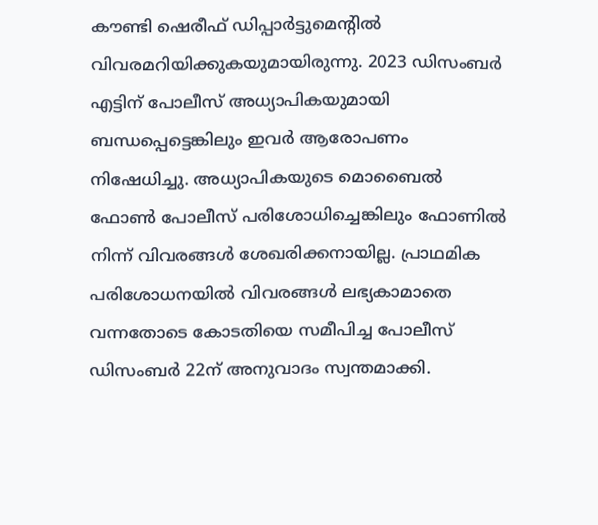കൗണ്ടി ഷെരീഫ് ഡിപ്പാര്‍ട്ടുമെന്റില്‍ വിവരമറിയിക്കുകയുമായിരുന്നു. 2023 ഡിസംബര്‍ എട്ടിന് പോലീസ് അധ്യാപികയുമായി ബന്ധപ്പെട്ടെങ്കിലും ഇവര്‍ ആരോപണം നിഷേധിച്ചു. അധ്യാപികയുടെ മൊബൈല്‍ ഫോണ്‍ പോലീസ് പരിശോധിച്ചെങ്കിലും ഫോണില്‍ നിന്ന് വിവരങ്ങള്‍ ശേഖരിക്കനായില്ല. പ്രാഥമിക പരിശോധനയില്‍ വിവരങ്ങള്‍ ലഭ്യകാമാതെ വന്നതോടെ കോടതിയെ സമീപിച്ച പോലീസ് ഡിസംബര്‍ 22ന് അനുവാദം സ്വന്തമാക്കി.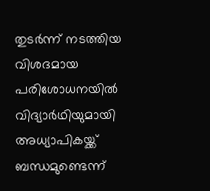തുടര്‍ന്ന് നടത്തിയ വിശദമായ പരിശോധനയില്‍ വിദ്യാര്‍ഥിയുമായി അധ്യാപികയ്ക്ക് ബന്ധമുണ്ടെന്ന്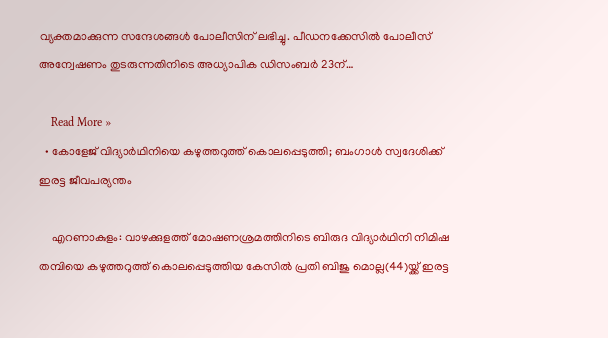വ്യക്തമാക്കുന്ന സന്ദേശങ്ങള്‍ പോലീസിന് ലഭിച്ചു. പീഡനക്കേസില്‍ പോലീസ് അന്വേഷണം തുടരുന്നതിനിടെ അധ്യാപിക ഡിസംബര്‍ 23ന്…

    Read More »
  • കോളേജ് വിദ്യാര്‍ഥിനിയെ കഴുത്തറുത്ത് കൊലപ്പെടുത്തി; ബംഗാള്‍ സ്വദേശിക്ക് ഇരട്ട ജീവപര്യന്തം

    എറണാകുളം: വാഴക്കുളത്ത് മോഷണശ്രമത്തിനിടെ ബിരുദ വിദ്യാര്‍ഥിനി നിമിഷ തമ്പിയെ കഴുത്തറുത്ത് കൊലപ്പെടുത്തിയ കേസില്‍ പ്രതി ബിജു മൊല്ല(44)യ്ക്ക് ഇരട്ട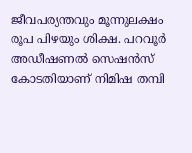ജീവപര്യന്തവും മൂന്നുലക്ഷം രൂപ പിഴയും ശിക്ഷ. പറവൂര്‍ അഡീഷണല്‍ സെഷന്‍സ് കോടതിയാണ് നിമിഷ തമ്പി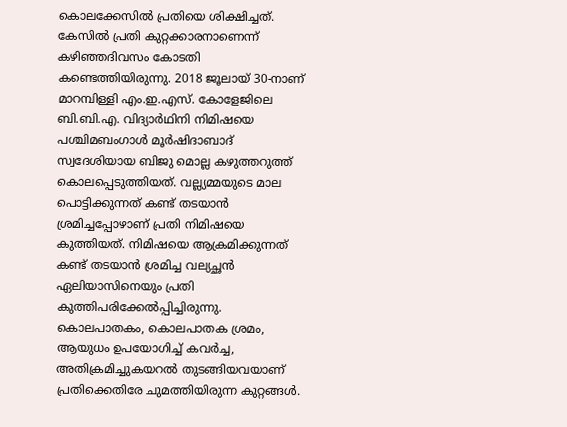കൊലക്കേസില്‍ പ്രതിയെ ശിക്ഷിച്ചത്. കേസില്‍ പ്രതി കുറ്റക്കാരനാണെന്ന് കഴിഞ്ഞദിവസം കോടതി കണ്ടെത്തിയിരുന്നു. 2018 ജൂലായ് 30-നാണ് മാറമ്പിള്ളി എം.ഇ.എസ്. കോളേജിലെ ബി.ബി.എ. വിദ്യാര്‍ഥിനി നിമിഷയെ പശ്ചിമബംഗാള്‍ മൂര്‍ഷിദാബാദ് സ്വദേശിയായ ബിജു മൊല്ല കഴുത്തറുത്ത് കൊലപ്പെടുത്തിയത്. വല്ല്യമ്മയുടെ മാല പൊട്ടിക്കുന്നത് കണ്ട് തടയാന്‍ ശ്രമിച്ചപ്പോഴാണ് പ്രതി നിമിഷയെ കുത്തിയത്. നിമിഷയെ ആക്രമിക്കുന്നത് കണ്ട് തടയാന്‍ ശ്രമിച്ച വല്യച്ഛന്‍ ഏലിയാസിനെയും പ്രതി കുത്തിപരിക്കേല്‍പ്പിച്ചിരുന്നു. കൊലപാതകം, കൊലപാതക ശ്രമം, ആയുധം ഉപയോഗിച്ച് കവര്‍ച്ച, അതിക്രമിച്ചുകയറല്‍ തുടങ്ങിയവയാണ് പ്രതിക്കെതിരേ ചുമത്തിയിരുന്ന കുറ്റങ്ങള്‍.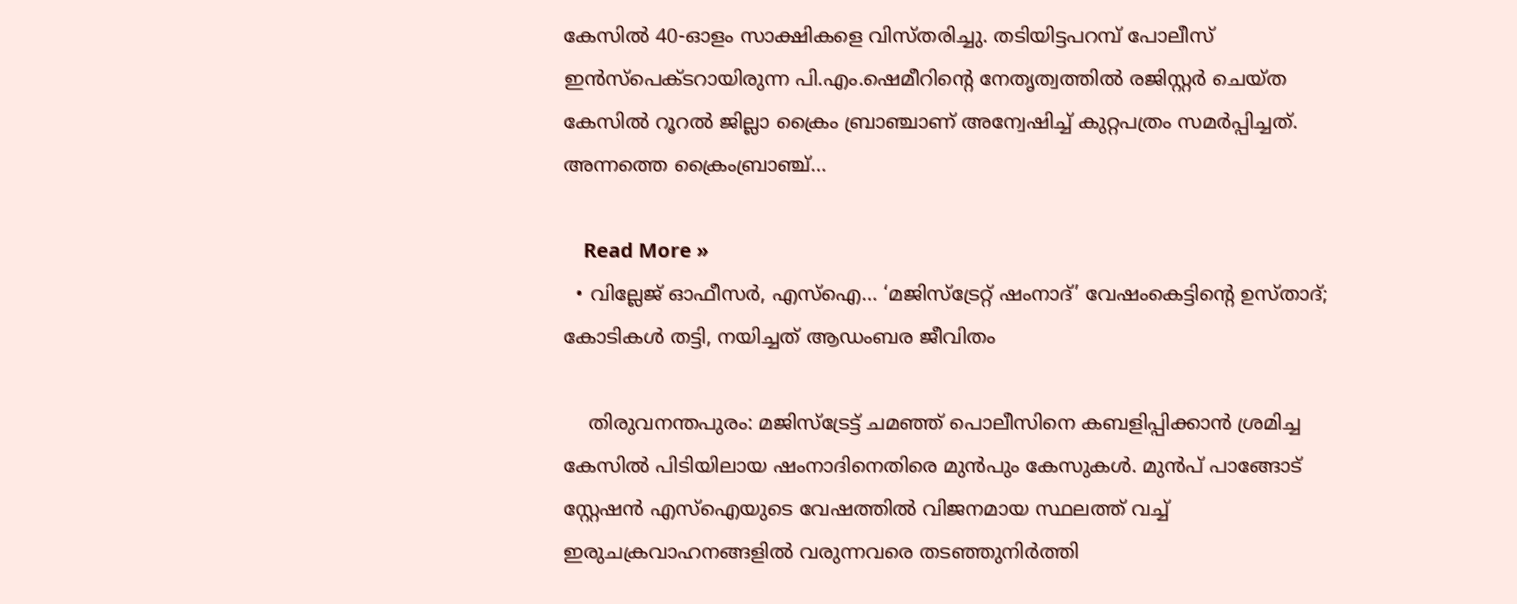കേസില്‍ 40-ഓളം സാക്ഷികളെ വിസ്തരിച്ചു. തടിയിട്ടപറമ്പ് പോലീസ് ഇന്‍സ്പെക്ടറായിരുന്ന പി.എം.ഷെമീറിന്റെ നേതൃത്വത്തില്‍ രജിസ്റ്റര്‍ ചെയ്ത കേസില്‍ റൂറല്‍ ജില്ലാ ക്രൈം ബ്രാഞ്ചാണ് അന്വേഷിച്ച് കുറ്റപത്രം സമര്‍പ്പിച്ചത്. അന്നത്തെ ക്രൈംബ്രാഞ്ച്…

    Read More »
  • വില്ലേജ് ഓഫീസര്‍, എസ്ഐ… ‘മജിസ്ട്രേറ്റ് ഷംനാദ്’ വേഷംകെട്ടിന്റെ ഉസ്താദ്; കോടികള്‍ തട്ടി, നയിച്ചത് ആഡംബര ജീവിതം

    തിരുവനന്തപുരം: മജിസ്ട്രേട്ട് ചമഞ്ഞ് പൊലീസിനെ കബളിപ്പിക്കാന്‍ ശ്രമിച്ച കേസില്‍ പിടിയിലായ ഷംനാദിനെതിരെ മുന്‍പും കേസുകള്‍. മുന്‍പ് പാങ്ങോട് സ്റ്റേഷന്‍ എസ്ഐയുടെ വേഷത്തില്‍ വിജനമായ സ്ഥലത്ത് വച്ച് ഇരുചക്രവാഹനങ്ങളില്‍ വരുന്നവരെ തടഞ്ഞുനിര്‍ത്തി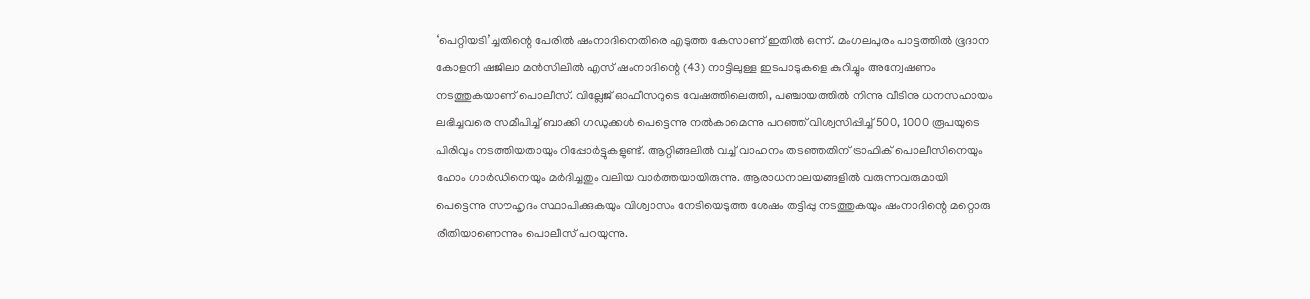‘പെറ്റിയടി’ച്ചതിന്റെ പേരില്‍ ഷംനാദിനെതിരെ എടുത്ത കേസാണ് ഇതില്‍ ഒന്ന്. മംഗലപുരം പാട്ടത്തില്‍ ഭൂദാന കോളനി ഷജിലാ മന്‍സിലില്‍ എസ് ഷംനാദിന്റെ (43) നാട്ടിലുള്ള ഇടപാടുകളെ കുറിച്ചും അന്വേഷണം നടത്തുകയാണ് പൊലീസ്. വില്ലേജ് ഓഫീസറുടെ വേഷത്തിലെത്തി, പഞ്ചായത്തില്‍ നിന്നു വീടിനു ധനസഹായം ലഭിച്ചവരെ സമീപിച്ച് ബാക്കി ഗഡുക്കള്‍ പെട്ടെന്നു നല്‍കാമെന്നു പറഞ്ഞ് വിശ്വസിപ്പിച്ച് 500, 1000 രൂപയുടെ പിരിവും നടത്തിയതായും റിപ്പോര്‍ട്ടുകളുണ്ട്. ആറ്റിങ്ങലില്‍ വച്ച് വാഹനം തടഞ്ഞതിന് ട്രാഫിക് പൊലീസിനെയും ഹോം ഗാര്‍ഡിനെയും മര്‍ദിച്ചതും വലിയ വാര്‍ത്തയായിരുന്നു. ആരാധനാലയങ്ങളില്‍ വരുന്നവരുമായി പെട്ടെന്നു സൗഹൃദം സ്ഥാപിക്കുകയും വിശ്വാസം നേടിയെടുത്ത ശേഷം തട്ടിപ്പു നടത്തുകയും ഷംനാദിന്റെ മറ്റൊരു രീതിയാണെന്നും പൊലീസ് പറയുന്നു.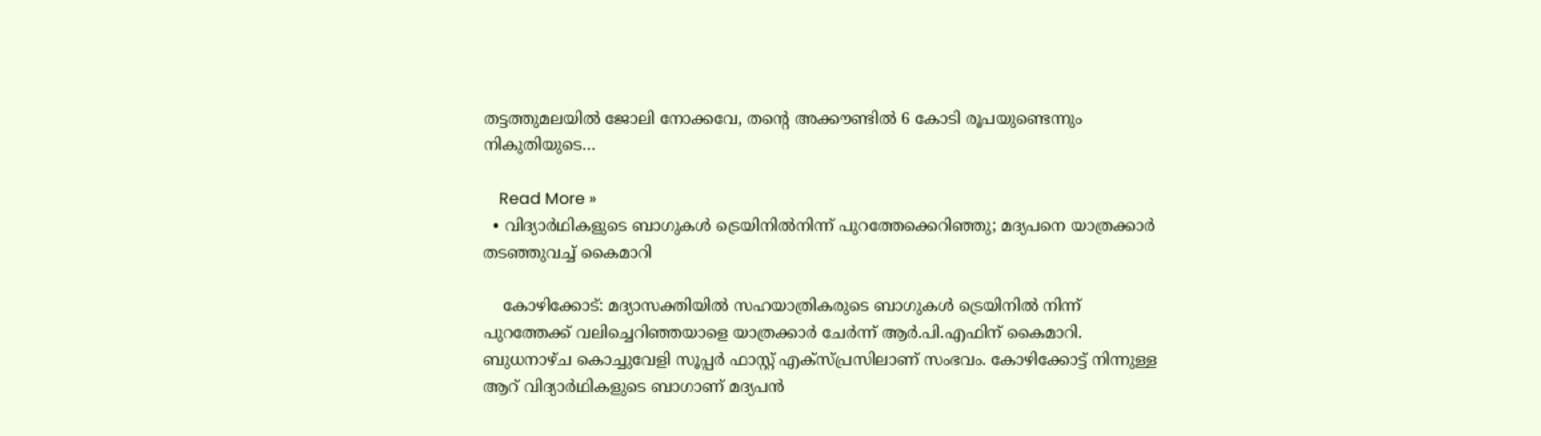തട്ടത്തുമലയില്‍ ജോലി നോക്കവേ, തന്റെ അക്കൗണ്ടില്‍ 6 കോടി രൂപയുണ്ടെന്നും നികുതിയുടെ…

    Read More »
  • വിദ്യാര്‍ഥികളുടെ ബാഗുകള്‍ ട്രെയിനില്‍നിന്ന് പുറത്തേക്കെറിഞ്ഞു; മദ്യപനെ യാത്രക്കാര്‍ തടഞ്ഞുവച്ച് കൈമാറി

    കോഴിക്കോട്: മദ്യാസക്തിയില്‍ സഹയാത്രികരുടെ ബാഗുകള്‍ ട്രെയിനില്‍ നിന്ന് പുറത്തേക്ക് വലിച്ചെറിഞ്ഞയാളെ യാത്രക്കാര്‍ ചേര്‍ന്ന് ആര്‍.പി.എഫിന് കൈമാറി. ബുധനാഴ്ച കൊച്ചുവേളി സൂപ്പര്‍ ഫാസ്റ്റ് എക്‌സ്പ്രസിലാണ് സംഭവം. കോഴിക്കോട്ട് നിന്നുള്ള ആറ് വിദ്യാര്‍ഥികളുടെ ബാഗാണ് മദ്യപന്‍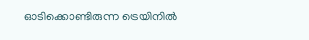ഓടിക്കൊണ്ടിരുന്ന ട്രെയിനില്‍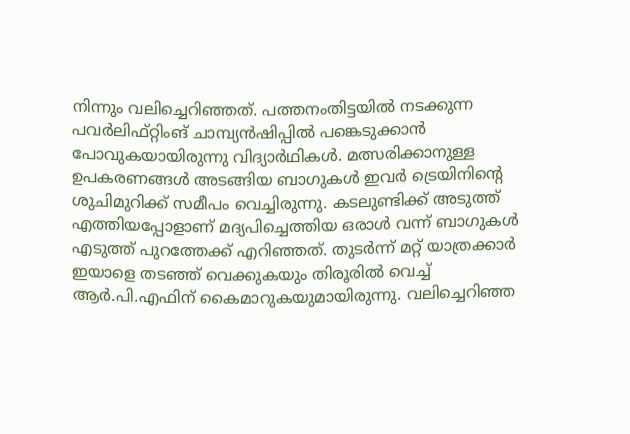നിന്നും വലിച്ചെറിഞ്ഞത്. പത്തനംതിട്ടയില്‍ നടക്കുന്ന പവര്‍ലിഫ്റ്റിംങ് ചാമ്പ്യന്‍ഷിപ്പില്‍ പങ്കെടുക്കാന്‍ പോവുകയായിരുന്നു വിദ്യാര്‍ഥികള്‍. മത്സരിക്കാനുള്ള ഉപകരണങ്ങള്‍ അടങ്ങിയ ബാഗുകള്‍ ഇവര്‍ ട്രെയിനിന്റെ ശുചിമുറിക്ക് സമീപം വെച്ചിരുന്നു. കടലുണ്ടിക്ക് അടുത്ത് എത്തിയപ്പോളാണ് മദ്യപിച്ചെത്തിയ ഒരാള്‍ വന്ന് ബാഗുകള്‍ എടുത്ത് പുറത്തേക്ക് എറിഞ്ഞത്. തുടര്‍ന്ന് മറ്റ് യാത്രക്കാര്‍ ഇയാളെ തടഞ്ഞ് വെക്കുകയും തിരൂരില്‍ വെച്ച് ആര്‍.പി.എഫിന് കൈമാറുകയുമായിരുന്നു. വലിച്ചെറിഞ്ഞ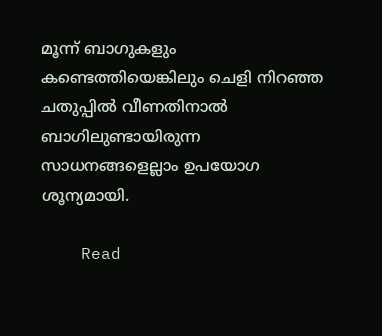മൂന്ന് ബാഗുകളും കണ്ടെത്തിയെങ്കിലും ചെളി നിറഞ്ഞ ചതുപ്പില്‍ വീണതിനാല്‍ ബാഗിലുണ്ടായിരുന്ന സാധനങ്ങളെല്ലാം ഉപയോഗ ശൂന്യമായി.

    Read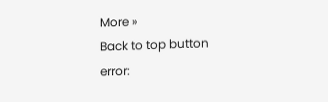More »
Back to top button
error: